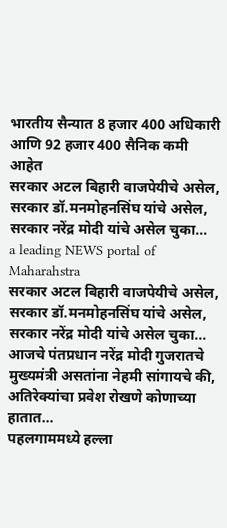भारतीय सैन्यात 8 हजार 400 अधिकारी आणि 92 हजार 400 सैनिक कमी आहेत
सरकार अटल बिहारी वाजपेयीचे असेल, सरकार डॉ.मनमोहनसिंघ यांचे असेल, सरकार नरेंद्र मोदी यांचे असेल चुका…
a leading NEWS portal of Maharahstra
सरकार अटल बिहारी वाजपेयीचे असेल, सरकार डॉ.मनमोहनसिंघ यांचे असेल, सरकार नरेंद्र मोदी यांचे असेल चुका…
आजचे पंतप्रधान नरेंद्र मोदी गुजरातचे मुख्यमंत्री असतांना नेहमी सांगायचे की, अतिरेक्यांचा प्रवेश रोखणे कोणाच्या हातात…
पहलगाममध्ये हल्ला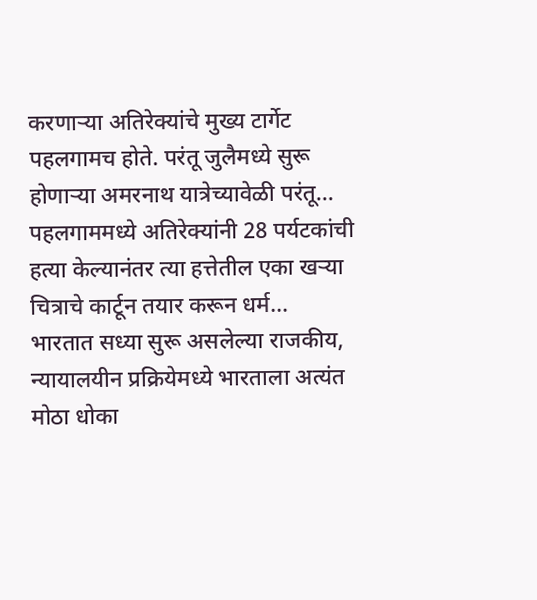करणाऱ्या अतिरेक्यांचे मुख्य टार्गेट पहलगामच होते. परंतू जुलैमध्ये सुरू होणाऱ्या अमरनाथ यात्रेच्यावेळी परंतू…
पहलगाममध्ये अतिरेक्यांनी 28 पर्यटकांची हत्या केल्यानंतर त्या हत्तेतील एका खऱ्या चित्राचे कार्टून तयार करून धर्म…
भारतात सध्या सुरू असलेल्या राजकीय, न्यायालयीन प्रक्रियेमध्ये भारताला अत्यंत मोठा धोका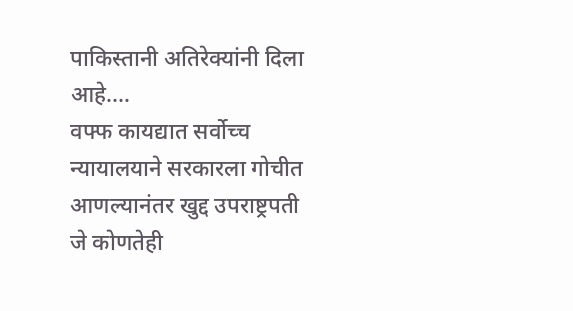पाकिस्तानी अतिरेक्यांनी दिला आहे.…
वफ्फ कायद्यात सर्वोच्च न्यायालयाने सरकारला गोचीत आणल्यानंतर खुद्द उपराष्ट्रपती जे कोणतेही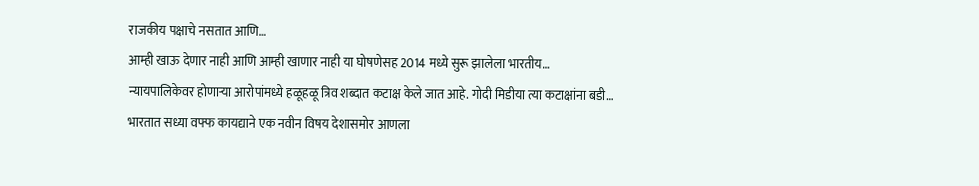राजकीय पक्षाचे नसतात आणि…
आम्ही खाऊ देणार नाही आणि आम्ही खाणार नाही या घोषणेसह 2014 मध्ये सुरू झालेला भारतीय…
न्यायपालिकेवर होणाऱ्या आरोपांमध्ये हळूहळू त्रिव शब्दात कटाक्ष केले जात आहे. गोदी मिडीया त्या कटाक्षांना बडी…
भारतात सध्या वफ्फ कायद्याने एक नवीन विषय देशासमोर आणला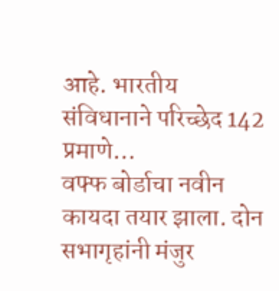आहे. भारतीय संविधानाने परिच्छेद 142 प्रमाणे…
वफ्फ बोर्डाचा नवीन कायदा तयार झाला. दोन सभागृहांनी मंजुर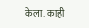केला. काही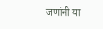जणांनी या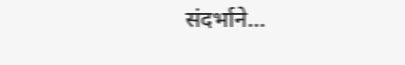संदर्भाने…